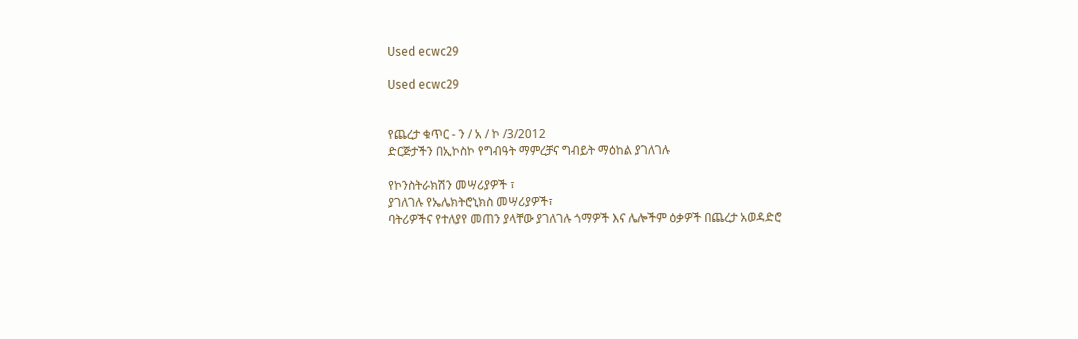Used ecwc29

Used ecwc29


የጨረታ ቁጥር - ን / አ / ኮ /3/2012
ድርጅታችን በኢኮስኮ የግብዓት ማምረቻና ግብይት ማዕከል ያገለገሉ

የኮንስትራክሽን መሣሪያዎች ፣
ያገለገሉ የኤሌክትሮኒክስ መሣሪያዎች፣
ባትሪዎችና የተለያየ መጠን ያላቸው ያገለገሉ ጎማዎች እና ሌሎችም ዕቃዎች በጨረታ አወዳድሮ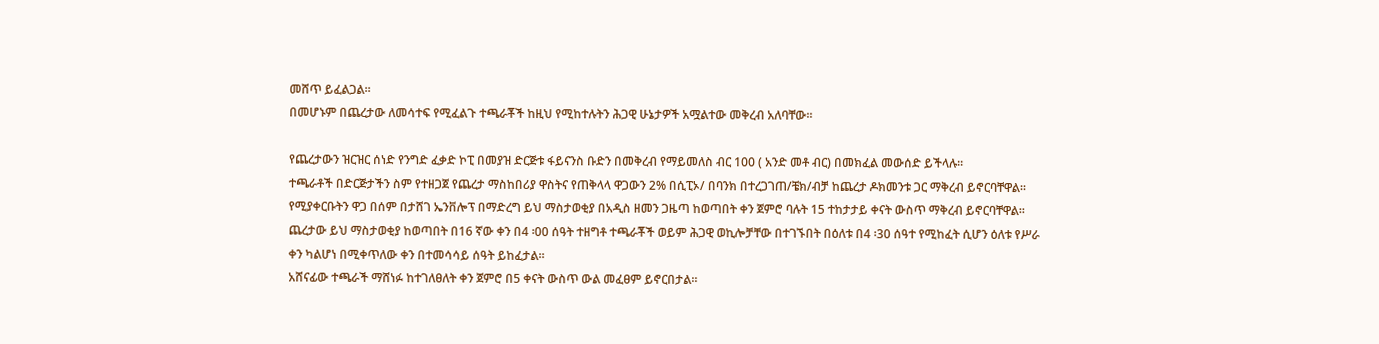መሸጥ ይፈልጋል፡፡
በመሆኑም በጨረታው ለመሳተፍ የሚፈልጉ ተጫራቾች ከዚህ የሚከተሉትን ሕጋዊ ሁኔታዎች አሟልተው መቅረብ አለባቸው፡፡

የጨረታውን ዝርዝር ሰነድ የንግድ ፈቃድ ኮፒ በመያዝ ድርጅቱ ፋይናንስ ቡድን በመቅረብ የማይመለስ ብር 100 ( አንድ መቶ ብር) በመክፈል መውሰድ ይችላሉ፡፡
ተጫራቶች በድርጅታችን ስም የተዘጋጀ የጨረታ ማስከበሪያ ዋስትና የጠቅላላ ዋጋውን 2% በሲፒኦ/ በባንክ በተረጋገጠ/ቼክ/ብቻ ከጨረታ ዶክመንቱ ጋር ማቅረብ ይኖርባቸዋል፡፡
የሚያቀርቡትን ዋጋ በሰም በታሸገ ኤንቨሎፕ በማድረግ ይህ ማስታወቂያ በአዲስ ዘመን ጋዜጣ ከወጣበት ቀን ጀምሮ ባሉት 15 ተከታታይ ቀናት ውስጥ ማቅረብ ይኖርባቸዋል፡፡
ጨረታው ይህ ማስታወቂያ ከወጣበት በ16 ኛው ቀን በ4 ፡00 ሰዓት ተዘግቶ ተጫራቾች ወይም ሕጋዊ ወኪሎቻቸው በተገኙበት በዕለቱ በ4 ፡30 ሰዓተ የሚከፈት ሲሆን ዕለቱ የሥራ ቀን ካልሆነ በሚቀጥለው ቀን በተመሳሳይ ሰዓት ይከፈታል፡፡
አሸናፊው ተጫራች ማሸነፉ ከተገለፀለት ቀን ጀምሮ በ5 ቀናት ውስጥ ውል መፈፀም ይኖርበታል፡፡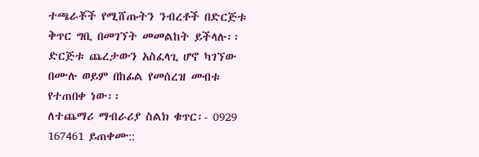ተጫራቾች የሚሸጡትን ንብረቶች በድርጅቱ ቅጥር ግቢ በመገኘት መመልከት ይችላሉ፡፡
ድርጅቱ ጨረታውን አስፈላጊ ሆኖ ካገኘው በሙሉ ወይም በከፊል የመሰረዝ መብቱ የተጠበቀ ነው፡፡
ለተጨማሪ ማብራሪያ ስልክ ቁጥር፡- 0929 167461 ይጠቀሙ::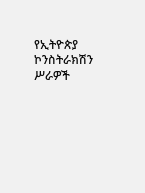የኢትዮጵያ ኮንስትራክሽን ሥራዎች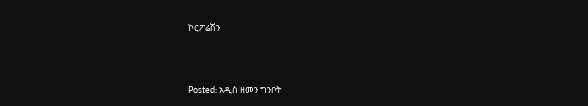ኮርፖሬሽን



Posted: አዲስ ዘመን ግንቦት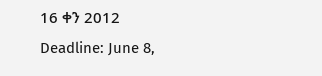16 ቀን 2012
Deadline: June 8,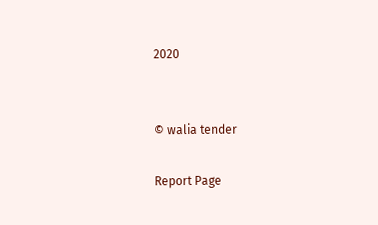2020


© walia tender

Report Page